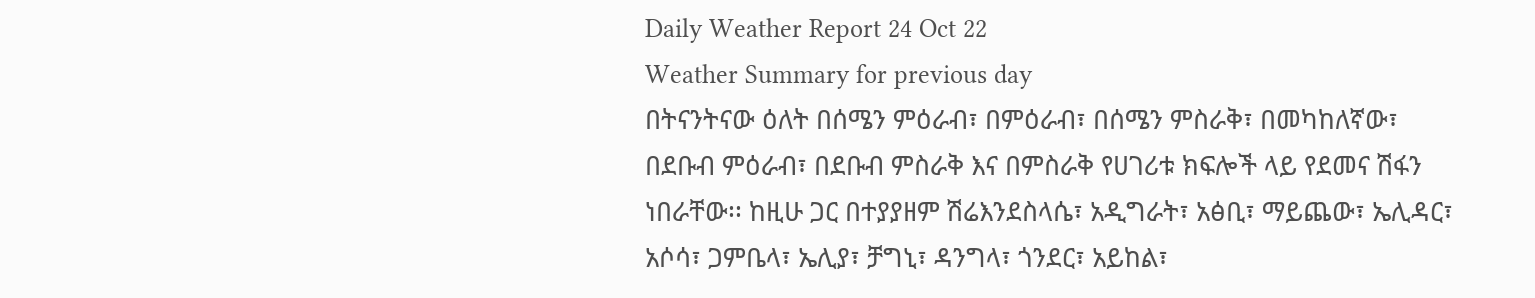Daily Weather Report 24 Oct 22
Weather Summary for previous day
በትናንትናው ዕለት በሰሜን ምዕራብ፣ በምዕራብ፣ በሰሜን ምስራቅ፣ በመካከለኛው፣ በደቡብ ምዕራብ፣ በደቡብ ምስራቅ እና በምስራቅ የሀገሪቱ ክፍሎች ላይ የደመና ሽፋን ነበራቸው፡፡ ከዚሁ ጋር በተያያዘም ሽሬእንደስላሴ፣ አዲግራት፣ አፅቢ፣ ማይጨው፣ ኤሊዳር፣ አሶሳ፣ ጋምቤላ፣ ኤሊያ፣ ቻግኒ፣ ዳንግላ፣ ጎንደር፣ አይከል፣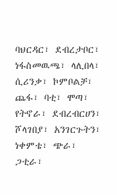ባህርዳር፣ ደብረታቦር፣ ነፋስመዉጫ፣ ላሊበላ፣ ሲሪንቃ፣ ኮምቦልቻ፣ ጨፋ፣ ባቲ፣ ሞጣ፣ የትኖራ፣ ደብረብርሀን፣ ሾላገበያ፣ አንገርጉትን፣ ነቀምቴ፣ ጭራ፣ ጋቲራ፣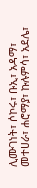ሊሙገነት፣ ሶኮሩ፣ ቡኢ፣ አዳማ፣ መተሀራ፣ ሐሮማያ፣ ኩሉምሳ፣ አደሌ፣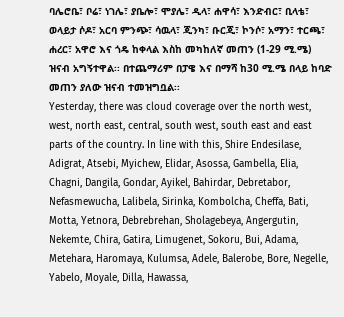ባሌሮቤ፣ ቦሬ፣ ነገሌ፣ ያቤሎ፣ ሞያሌ፣ ዲላ፣ ሐዋሳ፣ እንድብር፣ ቢላቴ፣ ወላይታ ሶዶ፣ አርባ ምንጭ፣ ሳዉላ፣ ጂንካ፣ ቡርጂ፣ ኮንሶ፣ አማን፣ ተርጫ፣ ሐረር፣ አዋሮ እና ጎዴ ከቀላል እስከ መካከለኛ መጠን (1-29 ሚ.ሜ) ዝናብ አግኝተዋል፡፡ በተጨማሪም በፓዌ እና በማሻ ከ30 ሚ.ሜ በላይ ከባድ መጠን ያለው ዝናብ ተመዝግቧል፡፡
Yesterday, there was cloud coverage over the north west, west, north east, central, south west, south east and east parts of the country. In line with this, Shire Endesilase, Adigrat, Atsebi, Myichew, Elidar, Asossa, Gambella, Elia, Chagni, Dangila, Gondar, Ayikel, Bahirdar, Debretabor, Nefasmewucha, Lalibela, Sirinka, Kombolcha, Cheffa, Bati, Motta, Yetnora, Debrebrehan, Sholagebeya, Angergutin, Nekemte, Chira, Gatira, Limugenet, Sokoru, Bui, Adama, Metehara, Haromaya, Kulumsa, Adele, Balerobe, Bore, Negelle, Yabelo, Moyale, Dilla, Hawassa,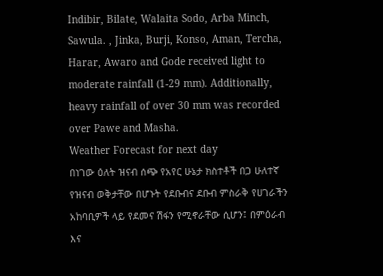Indibir, Bilate, Walaita Sodo, Arba Minch, Sawula. , Jinka, Burji, Konso, Aman, Tercha, Harar, Awaro and Gode received light to moderate rainfall (1-29 mm). Additionally, heavy rainfall of over 30 mm was recorded over Pawe and Masha.
Weather Forecast for next day
በነገው ዕለት ዝናብ ሰጭ የአየር ሁኔታ ክስተቶች በጋ ሁለተኛ የዝናብ ወቅታቸው በሆኑት የደቡብና ደቡብ ምስራቅ የሀገራችን አከባቢዎች ላይ የደመና ሽፋን የሚኖራቸው ሲሆን፤ በምዕራብ እና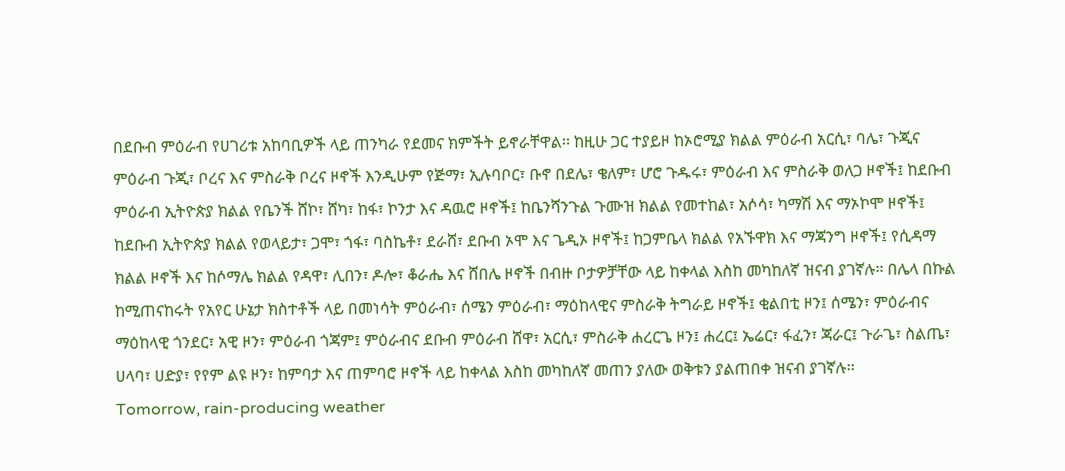በደቡብ ምዕራብ የሀገሪቱ አከባቢዎች ላይ ጠንካራ የደመና ክምችት ይኖራቸዋል፡፡ ከዚሁ ጋር ተያይዞ ከኦሮሚያ ክልል ምዕራብ አርሲ፣ ባሌ፣ ጉጂና ምዕራብ ጉጂ፣ ቦረና እና ምስራቅ ቦረና ዞኖች እንዲሁም የጅማ፣ ኢሉባቦር፣ ቡኖ በደሌ፣ ቄለም፣ ሆሮ ጉዱሩ፣ ምዕራብ እና ምስራቅ ወለጋ ዞኖች፤ ከደቡብ ምዕራብ ኢትዮጵያ ክልል የቤንች ሸኮ፣ ሸካ፣ ከፋ፣ ኮንታ እና ዳዉሮ ዞኖች፤ ከቤንሻንጉል ጉሙዝ ክልል የመተከል፣ አሶሳ፣ ካማሽ እና ማኦኮሞ ዞኖች፤ ከደቡብ ኢትዮጵያ ክልል የወላይታ፣ ጋሞ፣ ጎፋ፣ ባስኬቶ፣ ደራሸ፣ ደቡብ ኦሞ እና ጌዲኦ ዞኖች፤ ከጋምቤላ ክልል የአኙዋክ እና ማጃንግ ዞኖች፤ የሲዳማ ክልል ዞኖች እና ከሶማሌ ክልል የዳዋ፣ ሊበን፣ ዶሎ፣ ቆራሔ እና ሸበሌ ዞኖች በብዙ ቦታዎቻቸው ላይ ከቀላል እስከ መካከለኛ ዝናብ ያገኛሉ፡፡ በሌላ በኩል ከሚጠናከሩት የአየር ሁኔታ ክስተቶች ላይ በመነሳት ምዕራብ፣ ሰሜን ምዕራብ፣ ማዕከላዊና ምስራቅ ትግራይ ዞኖች፤ ቂልበቲ ዞን፤ ሰሜን፣ ምዕራብና ማዕከላዊ ጎንደር፣ አዊ ዞን፣ ምዕራብ ጎጃም፤ ምዕራብና ደቡብ ምዕራብ ሸዋ፣ አርሲ፣ ምስራቅ ሐረርጌ ዞን፤ ሐረር፤ ኤሬር፣ ፋፈን፣ ጃራር፤ ጉራጌ፣ ስልጤ፣ ሀላባ፣ ሀድያ፣ የየም ልዩ ዞን፣ ከምባታ እና ጠምባሮ ዞኖች ላይ ከቀላል እስከ መካከለኛ መጠን ያለው ወቅቱን ያልጠበቀ ዝናብ ያገኛሉ፡፡
Tomorrow, rain-producing weather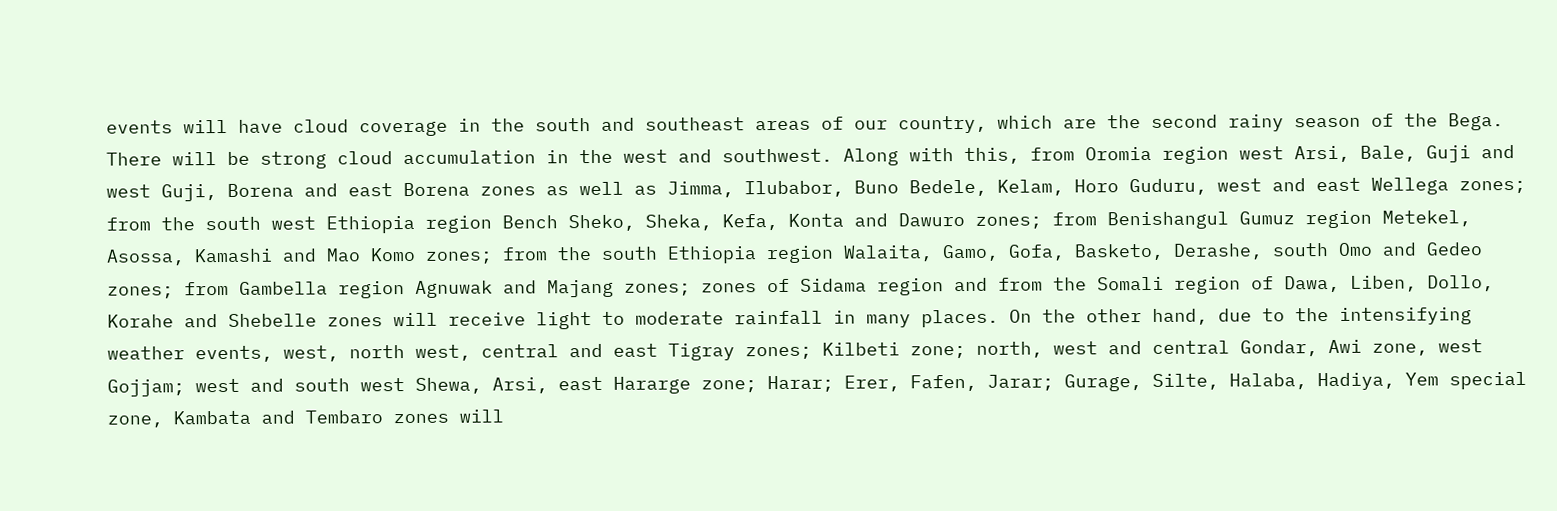events will have cloud coverage in the south and southeast areas of our country, which are the second rainy season of the Bega. There will be strong cloud accumulation in the west and southwest. Along with this, from Oromia region west Arsi, Bale, Guji and west Guji, Borena and east Borena zones as well as Jimma, Ilubabor, Buno Bedele, Kelam, Horo Guduru, west and east Wellega zones; from the south west Ethiopia region Bench Sheko, Sheka, Kefa, Konta and Dawuro zones; from Benishangul Gumuz region Metekel, Asossa, Kamashi and Mao Komo zones; from the south Ethiopia region Walaita, Gamo, Gofa, Basketo, Derashe, south Omo and Gedeo zones; from Gambella region Agnuwak and Majang zones; zones of Sidama region and from the Somali region of Dawa, Liben, Dollo, Korahe and Shebelle zones will receive light to moderate rainfall in many places. On the other hand, due to the intensifying weather events, west, north west, central and east Tigray zones; Kilbeti zone; north, west and central Gondar, Awi zone, west Gojjam; west and south west Shewa, Arsi, east Hararge zone; Harar; Erer, Fafen, Jarar; Gurage, Silte, Halaba, Hadiya, Yem special zone, Kambata and Tembaro zones will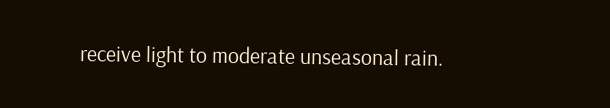receive light to moderate unseasonal rain.